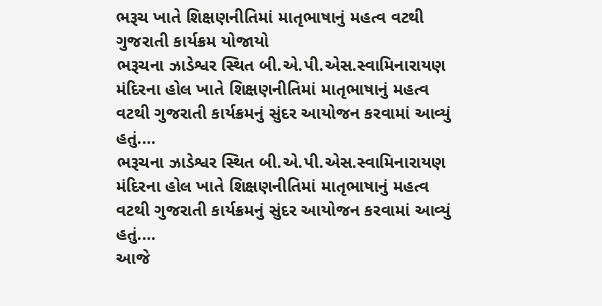ભરૂચ ખાતે શિક્ષણનીતિમાં માતૃભાષાનું મહત્વ વટથી ગુજરાતી કાર્યક્રમ યોજાયો
ભરૂચના ઝાડેશ્વર સ્થિત બી.એ.પી.એસ.સ્વામિનારાયણ મંદિરના હોલ ખાતે શિક્ષણનીતિમાં માતૃભાષાનું મહત્વ વટથી ગુજરાતી કાર્યક્રમનું સુંદર આયોજન કરવામાં આવ્યું હતું.…
ભરૂચના ઝાડેશ્વર સ્થિત બી.એ.પી.એસ.સ્વામિનારાયણ મંદિરના હોલ ખાતે શિક્ષણનીતિમાં માતૃભાષાનું મહત્વ વટથી ગુજરાતી કાર્યક્રમનું સુંદર આયોજન કરવામાં આવ્યું હતું.…
આજે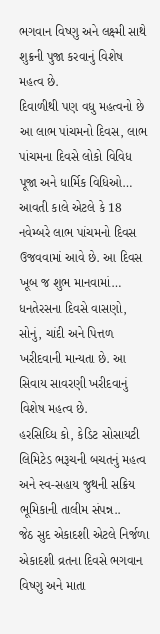ભગવાન વિષ્ણુ અને લક્ષ્મી સાથે શુક્રની પુજા કરવાનું વિશેષ મહત્વ છે.
દિવાળીથી પણ વધુ મહત્વનો છે આ લાભ પાંચમનો દિવસ, લાભ પાંચમના દિવસે લોકો વિવિધ પૂજા અને ધાર્મિક વિધિઓ…
આવતી કાલે એટલે કે 18 નવેમ્બરે લાભ પાંચમનો દિવસ ઉજવવામાં આવે છે. આ દિવસ ખૂબ જ શુભ માનવામાં…
ધનતેરસના દિવસે વાસણો, સોનું, ચાંદી અને પિત્તળ ખરીદવાની માન્યતા છે. આ સિવાય સાવરણી ખરીદવાનું વિશેષ મહત્વ છે.
હરસિઘ્ધિ કો, કેડિટ સોસાયટી લિમિટેડ ભરૂચની બચતનું મહત્વ અને સ્વ-સહાય જુથની સક્રિય ભૂમિકાની તાલીમ સંપન્ન..
જેઠ સુદ એકાદશી એટલે નિર્જળા એકાદશી વ્રતના દિવસે ભગવાન વિષ્ણુ અને માતા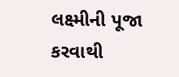લક્ષ્મીની પૂજા કરવાથી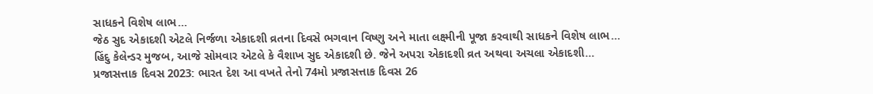સાધકને વિશેષ લાભ…
જેઠ સુદ એકાદશી એટલે નિર્જળા એકાદશી વ્રતના દિવસે ભગવાન વિષ્ણુ અને માતા લક્ષ્મીની પૂજા કરવાથી સાધકને વિશેષ લાભ…
હિંદુ કેલેન્ડર મુજબ, આજે સોમવાર એટલે કે વૈશાખ સુદ એકાદશી છે. જેને અપરા એકાદશી વ્રત અથવા અચલા એકાદશી…
પ્રજાસત્તાક દિવસ 2023: ભારત દેશ આ વખતે તેનો 74મો પ્રજાસત્તાક દિવસ 26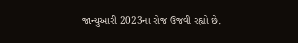જાન્યુઆરી 2023ના રોજ ઉજવી રહ્યો છે.